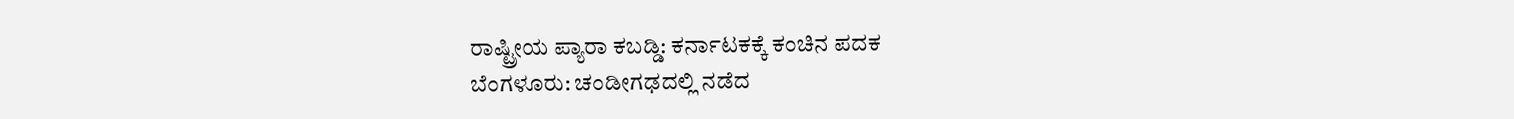ರಾಷ್ಟ್ರೀಯ ಪ್ಯಾರಾ ಕಬಡ್ಡಿ: ಕರ್ನಾಟಕಕ್ಕೆ ಕಂಚಿನ ಪದಕ
ಬೆಂಗಳೂರು: ಚಂಡೀಗಢದಲ್ಲಿ ನಡೆದ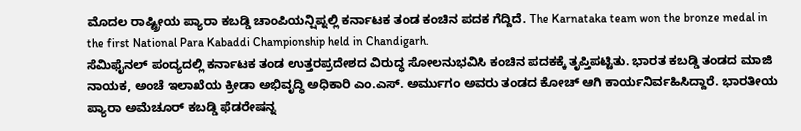ಮೊದಲ ರಾಷ್ಟ್ರೀಯ ಪ್ಯಾರಾ ಕಬಡ್ಡಿ ಚಾಂಪಿಯನ್ಷಿಪ್ನಲ್ಲಿ ಕರ್ನಾಟಕ ತಂಡ ಕಂಚಿನ ಪದಕ ಗೆದ್ದಿದೆ. The Karnataka team won the bronze medal in the first National Para Kabaddi Championship held in Chandigarh.
ಸೆಮಿಫೈನಲ್ ಪಂದ್ಯದಲ್ಲಿ ಕರ್ನಾಟಕ ತಂಡ ಉತ್ತರಪ್ರದೇಶದ ವಿರುದ್ಧ ಸೋಲನುಭವಿಸಿ ಕಂಚಿನ ಪದಕಕ್ಕೆ ತೃಪ್ತಿಪಟ್ಟಿತು. ಭಾರತ ಕಬಡ್ಡಿ ತಂಡದ ಮಾಜಿ ನಾಯಕ, ಅಂಚೆ ಇಲಾಖೆಯ ಕ್ರೀಡಾ ಅಭಿವೃದ್ಧಿ ಅಧಿಕಾರಿ ಎಂ.ಎಸ್. ಅರ್ಮುಗಂ ಅವರು ತಂಡದ ಕೋಚ್ ಆಗಿ ಕಾರ್ಯನಿರ್ವಹಿಸಿದ್ದಾರೆ. ಭಾರತೀಯ ಪ್ಯಾರಾ ಅಮೆಚೂರ್ ಕಬಡ್ಡಿ ಫೆಡರೇಷನ್ನ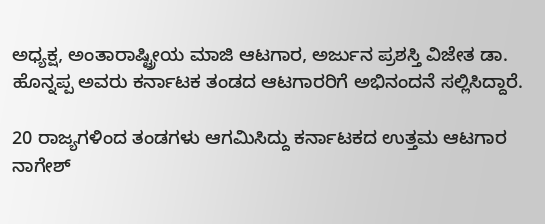ಅಧ್ಯಕ್ಷ, ಅಂತಾರಾಷ್ಟ್ರೀಯ ಮಾಜಿ ಆಟಗಾರ, ಅರ್ಜುನ ಪ್ರಶಸ್ತಿ ವಿಜೇತ ಡಾ. ಹೊನ್ನಪ್ಪ ಅವರು ಕರ್ನಾಟಕ ತಂಡದ ಆಟಗಾರರಿಗೆ ಅಭಿನಂದನೆ ಸಲ್ಲಿಸಿದ್ದಾರೆ.

20 ರಾಜ್ಯಗಳಿಂದ ತಂಡಗಳು ಆಗಮಿಸಿದ್ದು ಕರ್ನಾಟಕದ ಉತ್ತಮ ಆಟಗಾರ ನಾಗೇಶ್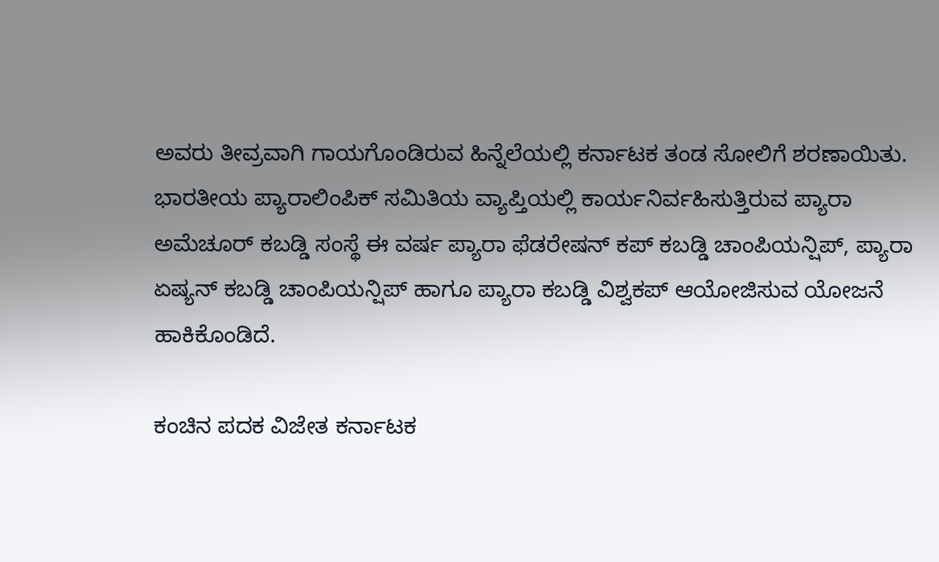ಅವರು ತೀವ್ರವಾಗಿ ಗಾಯಗೊಂಡಿರುವ ಹಿನ್ನೆಲೆಯಲ್ಲಿ ಕರ್ನಾಟಕ ತಂಡ ಸೋಲಿಗೆ ಶರಣಾಯಿತು.
ಭಾರತೀಯ ಪ್ಯಾರಾಲಿಂಪಿಕ್ ಸಮಿತಿಯ ವ್ಯಾಪ್ತಿಯಲ್ಲಿ ಕಾರ್ಯನಿರ್ವಹಿಸುತ್ತಿರುವ ಪ್ಯಾರಾ ಅಮೆಚೂರ್ ಕಬಡ್ಡಿ ಸಂಸ್ಥೆ ಈ ವರ್ಷ ಪ್ಯಾರಾ ಫೆಡರೇಷನ್ ಕಪ್ ಕಬಡ್ಡಿ ಚಾಂಪಿಯನ್ಷಿಪ್, ಪ್ಯಾರಾ ಏಷ್ಯನ್ ಕಬಡ್ಡಿ ಚಾಂಪಿಯನ್ಷಿಪ್ ಹಾಗೂ ಪ್ಯಾರಾ ಕಬಡ್ಡಿ ವಿಶ್ವಕಪ್ ಆಯೋಜಿಸುವ ಯೋಜನೆ ಹಾಕಿಕೊಂಡಿದೆ.

ಕಂಚಿನ ಪದಕ ವಿಜೇತ ಕರ್ನಾಟಕ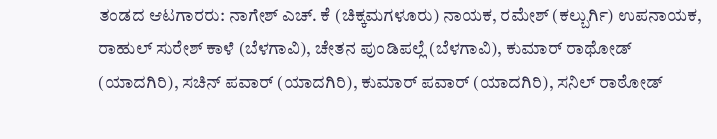ತಂಡದ ಆಟಗಾರರು: ನಾಗೇಶ್ ಎಚ್. ಕೆ (ಚಿಕ್ಕಮಗಳೂರು) ನಾಯಕ, ರಮೇಶ್ (ಕಲ್ಬುರ್ಗಿ) ಉಪನಾಯಕ, ರಾಹುಲ್ ಸುರೇಶ್ ಕಾಳೆ (ಬೆಳಗಾವಿ), ಚೇತನ ಪುಂಡಿಪಲ್ಲೆ (ಬೆಳಗಾವಿ), ಕುಮಾರ್ ರಾಥೋಡ್ (ಯಾದಗಿರಿ), ಸಚಿನ್ ಪವಾರ್ (ಯಾದಗಿರಿ), ಕುಮಾರ್ ಪವಾರ್ (ಯಾದಗಿರಿ), ಸನಿಲ್ ರಾಠೋಡ್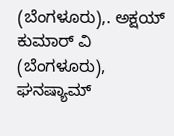(ಬೆಂಗಳೂರು),. ಅಕ್ಷಯ್ ಕುಮಾರ್ ವಿ (ಬೆಂಗಳೂರು), ಘನಷ್ಯಾಮ್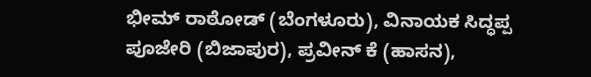ಭೀಮ್ ರಾಠೋಡ್ (ಬೆಂಗಳೂರು), ವಿನಾಯಕ ಸಿದ್ಧಪ್ಪ ಪೂಜೇರಿ (ಬಿಜಾಪುರ), ಪ್ರವೀನ್ ಕೆ (ಹಾಸನ),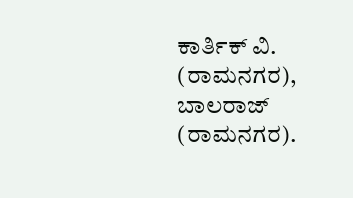ಕಾರ್ತಿಕ್ ವಿ. (ರಾಮನಗರ), ಬಾಲರಾಜ್ (ರಾಮನಗರ).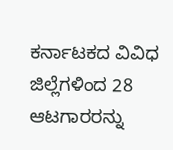ಕರ್ನಾಟಕದ ವಿವಿಧ ಜಿಲ್ಲೆಗಳಿಂದ 28 ಆಟಗಾರರನ್ನು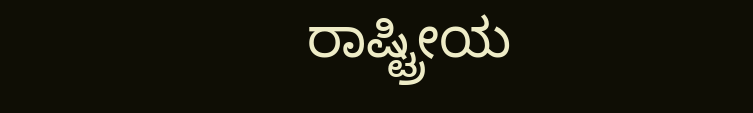ರಾಷ್ಟ್ರೀಯ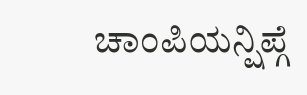ಚಾಂಪಿಯನ್ಷಿಪ್ಗೆ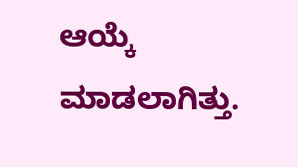ಆಯ್ಕೆ ಮಾಡಲಾಗಿತ್ತು.